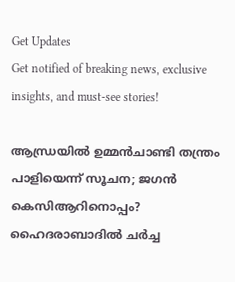Get Updates
Get notified of breaking news, exclusive insights, and must-see stories!

ആന്ധ്രയില്‍ ഉമ്മന്‍ചാണ്ടി തന്ത്രം പാളിയെന്ന് സൂചന; ജഗന്‍ കെസിആറിനൊപ്പം? ഹൈദരാബാദില്‍ ചര്‍ച്ച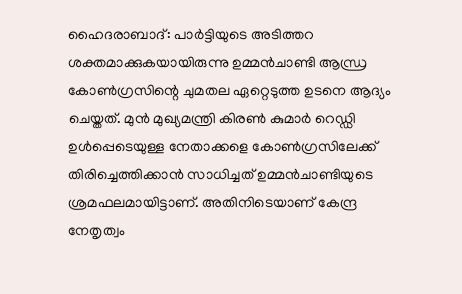ഹൈദരാബാദ്: പാര്‍ട്ടിയുടെ അടിത്തറ ശക്തമാക്കുകയായിരുന്നു ഉമ്മന്‍ചാണ്ടി ആന്ധ്ര കോണ്‍ഗ്രസിന്റെ ചുമതല ഏറ്റെടുത്ത ഉടനെ ആദ്യം ചെയ്തത്. മുന്‍ മുഖ്യമന്ത്രി കിരണ്‍ കുമാര്‍ റെഡ്ഡി ഉള്‍പ്പെടെയുള്ള നേതാക്കളെ കോണ്‍ഗ്രസിലേക്ക് തിരിച്ചെത്തിക്കാന്‍ സാധിച്ചത് ഉമ്മന്‍ചാണ്ടിയുടെ ശ്രമഫലമായിട്ടാണ്. അതിനിടെയാണ് കേന്ദ്ര നേതൃത്വം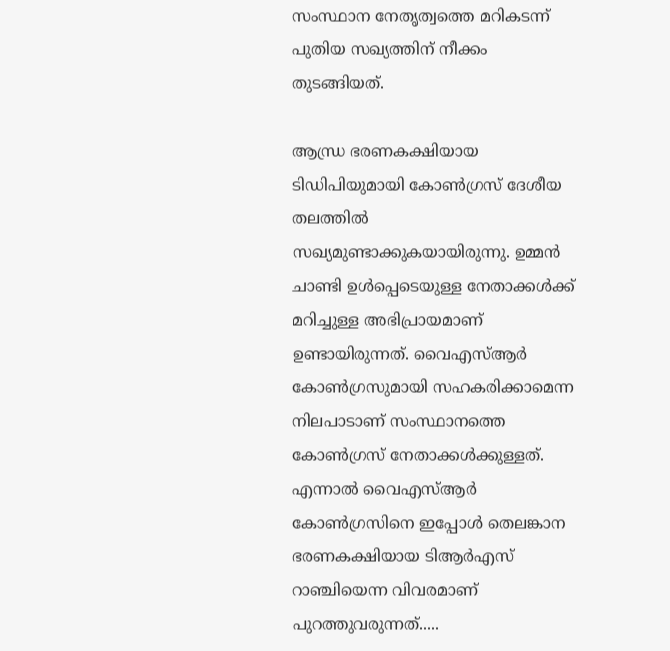സംസ്ഥാന നേതൃത്വത്തെ മറികടന്ന് പുതിയ സഖ്യത്തിന് നീക്കം തുടങ്ങിയത്.

ആന്ധ്ര ഭരണകക്ഷിയായ ടിഡിപിയുമായി കോണ്‍ഗ്രസ് ദേശീയ തലത്തില്‍ സഖ്യമുണ്ടാക്കുകയായിരുന്നു. ഉമ്മന്‍ ചാണ്ടി ഉള്‍പ്പെടെയുള്ള നേതാക്കള്‍ക്ക് മറിച്ചുള്ള അഭിപ്രായമാണ് ഉണ്ടായിരുന്നത്. വൈഎസ്ആര്‍ കോണ്‍ഗ്രസുമായി സഹകരിക്കാമെന്ന നിലപാടാണ് സംസ്ഥാനത്തെ കോണ്‍ഗ്രസ് നേതാക്കള്‍ക്കുള്ളത്. എന്നാല്‍ വൈഎസ്ആര്‍ കോണ്‍ഗ്രസിനെ ഇപ്പോള്‍ തെലങ്കാന ഭരണകക്ഷിയായ ടിആര്‍എസ് റാഞ്ചിയെന്ന വിവരമാണ് പുറത്തുവരുന്നത്.....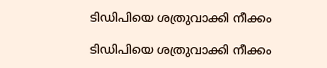ടിഡിപിയെ ശത്രുവാക്കി നീക്കം

ടിഡിപിയെ ശത്രുവാക്കി നീക്കം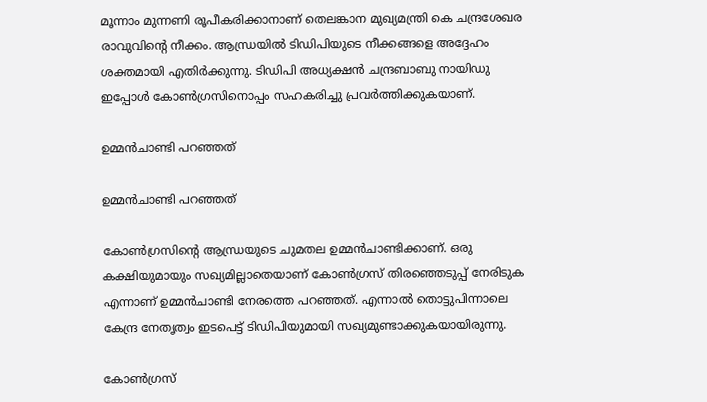മൂന്നാം മുന്നണി രൂപീകരിക്കാനാണ് തെലങ്കാന മുഖ്യമന്ത്രി കെ ചന്ദ്രശേഖര രാവുവിന്റെ നീക്കം. ആന്ധ്രയില്‍ ടിഡിപിയുടെ നീക്കങ്ങളെ അദ്ദേഹം ശക്തമായി എതിര്‍ക്കുന്നു. ടിഡിപി അധ്യക്ഷന്‍ ചന്ദ്രബാബു നായിഡു ഇപ്പോള്‍ കോണ്‍ഗ്രസിനൊപ്പം സഹകരിച്ചു പ്രവര്‍ത്തിക്കുകയാണ്.

ഉമ്മന്‍ചാണ്ടി പറഞ്ഞത്

ഉമ്മന്‍ചാണ്ടി പറഞ്ഞത്

കോണ്‍ഗ്രസിന്റെ ആന്ധ്രയുടെ ചുമതല ഉമ്മന്‍ചാണ്ടിക്കാണ്. ഒരു കക്ഷിയുമായും സഖ്യമില്ലാതെയാണ് കോണ്‍ഗ്രസ് തിരഞ്ഞെടുപ്പ് നേരിടുക എന്നാണ് ഉമ്മന്‍ചാണ്ടി നേരത്തെ പറഞ്ഞത്. എന്നാല്‍ തൊട്ടുപിന്നാലെ കേന്ദ്ര നേതൃത്വം ഇടപെട്ട് ടിഡിപിയുമായി സഖ്യമുണ്ടാക്കുകയായിരുന്നു.

കോണ്‍ഗ്രസ്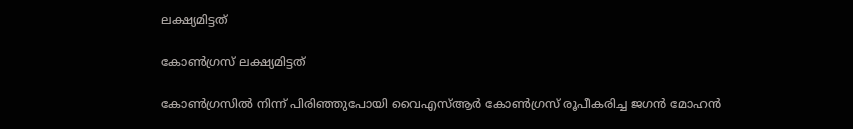ലക്ഷ്യമിട്ടത്

കോണ്‍ഗ്രസ് ലക്ഷ്യമിട്ടത്

കോണ്‍ഗ്രസില്‍ നിന്ന് പിരിഞ്ഞുപോയി വൈഎസ്ആര്‍ കോണ്‍ഗ്രസ് രൂപീകരിച്ച ജഗന്‍ മോഹന്‍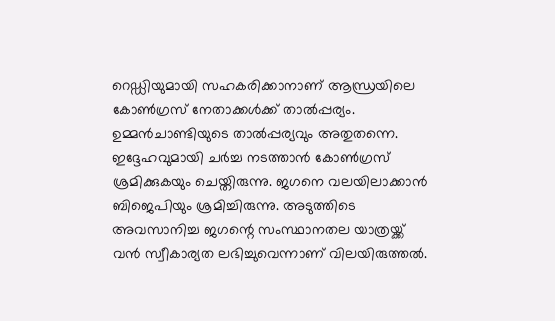റെഡ്ഡിയുമായി സഹകരിക്കാനാണ് ആന്ധ്രയിലെ കോണ്‍ഗ്രസ് നേതാക്കള്‍ക്ക് താല്‍പ്പര്യം. ഉമ്മന്‍ചാണ്ടിയുടെ താല്‍പ്പര്യവും അതുതന്നെ. ഇദ്ദേഹവുമായി ചര്‍ച്ച നടത്താന്‍ കോണ്‍ഗ്രസ് ശ്രമിക്കുകയും ചെയ്തിരുന്നു. ജഗനെ വലയിലാക്കാന്‍ ബിജെപിയും ശ്രമിച്ചിരുന്നു. അടുത്തിടെ അവസാനിച്ച ജഗന്റെ സംസ്ഥാനതല യാത്രയ്ക്ക് വന്‍ സ്വീകാര്യത ലഭിച്ചുവെന്നാണ് വിലയിരുത്തല്‍.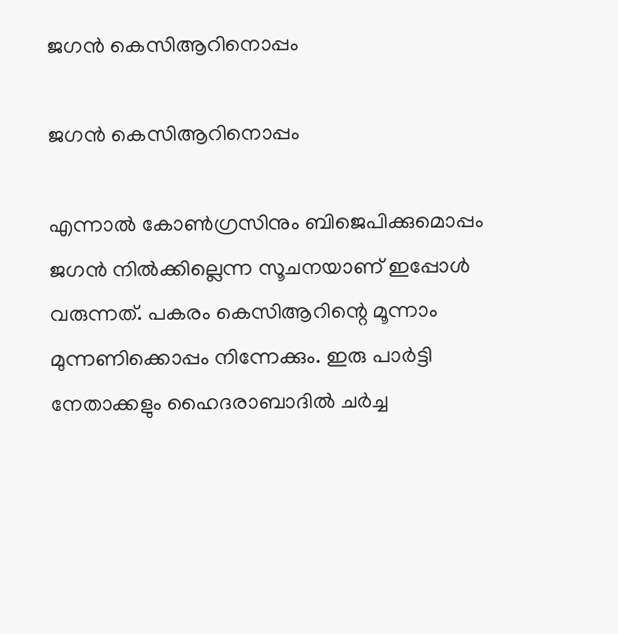ജഗന്‍ കെസിആറിനൊപ്പം

ജഗന്‍ കെസിആറിനൊപ്പം

എന്നാല്‍ കോണ്‍ഗ്രസിനും ബിജെപിക്കുമൊപ്പം ജഗന്‍ നില്‍ക്കില്ലെന്ന സൂചനയാണ് ഇപ്പോള്‍ വരുന്നത്. പകരം കെസിആറിന്റെ മൂന്നാം മുന്നണിക്കൊപ്പം നിന്നേക്കും. ഇരു പാര്‍ട്ടി നേതാക്കളും ഹൈദരാബാദില്‍ ചര്‍ച്ച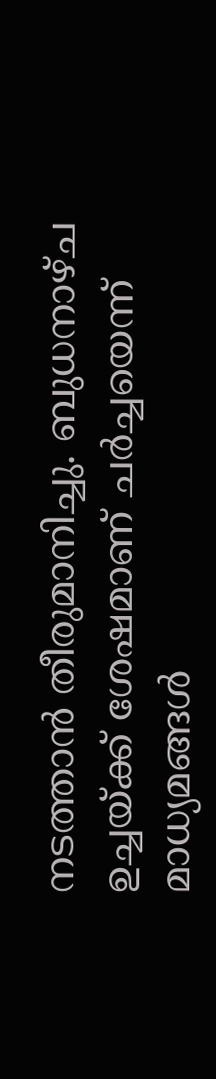നടത്താന്‍ തീരുമാനിച്ചു. ബുധനാഴ്ച ഉച്ചയ്ക്ക് ശേഷമാണ് ചര്‍ച്ചയെന്ന് മാധ്യമങ്ങള്‍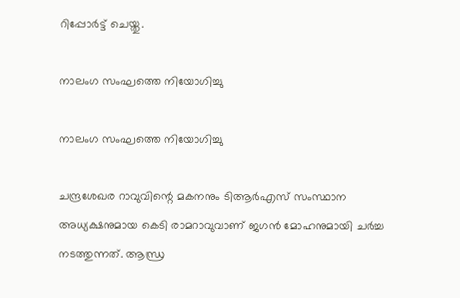റിപ്പോര്‍ട്ട് ചെയ്തു.

നാലംഗ സംഘത്തെ നിയോഗിച്ചു

നാലംഗ സംഘത്തെ നിയോഗിച്ചു

ചന്ദ്രശേഖര റാവുവിന്റെ മകനനും ടിആര്‍എസ് സംസ്ഥാന അധ്യക്ഷനുമായ കെടി രാമറാവുവാണ് ജഗന്‍ മോഹനുമായി ചര്‍ച്ച നടത്തുന്നത്. ആന്ധ്ര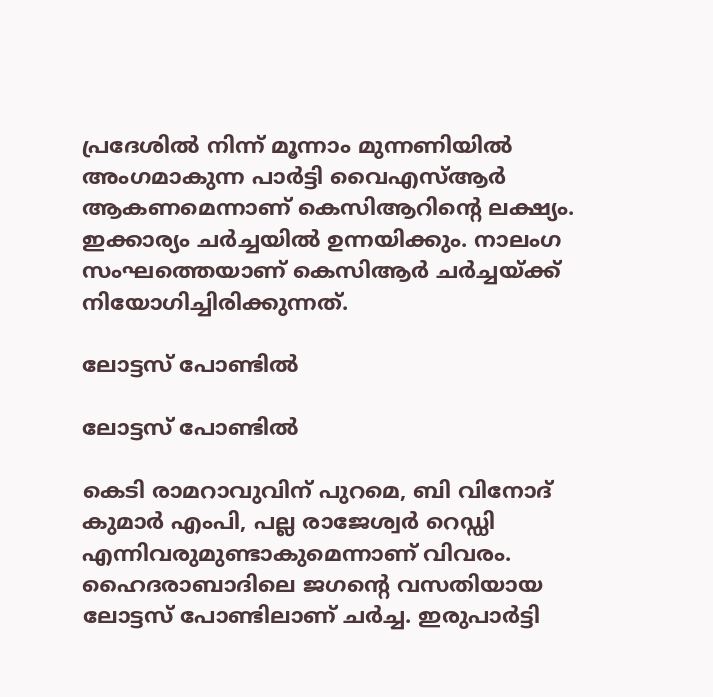പ്രദേശില്‍ നിന്ന് മൂന്നാം മുന്നണിയില്‍ അംഗമാകുന്ന പാര്‍ട്ടി വൈഎസ്ആര്‍ ആകണമെന്നാണ് കെസിആറിന്റെ ലക്ഷ്യം. ഇക്കാര്യം ചര്‍ച്ചയില്‍ ഉന്നയിക്കും. നാലംഗ സംഘത്തെയാണ് കെസിആര്‍ ചര്‍ച്ചയ്ക്ക് നിയോഗിച്ചിരിക്കുന്നത്.

ലോട്ടസ് പോണ്ടില്‍

ലോട്ടസ് പോണ്ടില്‍

കെടി രാമറാവുവിന് പുറമെ, ബി വിനോദ് കുമാര്‍ എംപി, പല്ല രാജേശ്വര്‍ റെഡ്ഡി എന്നിവരുമുണ്ടാകുമെന്നാണ് വിവരം. ഹൈദരാബാദിലെ ജഗന്റെ വസതിയായ ലോട്ടസ് പോണ്ടിലാണ് ചര്‍ച്ച. ഇരുപാര്‍ട്ടി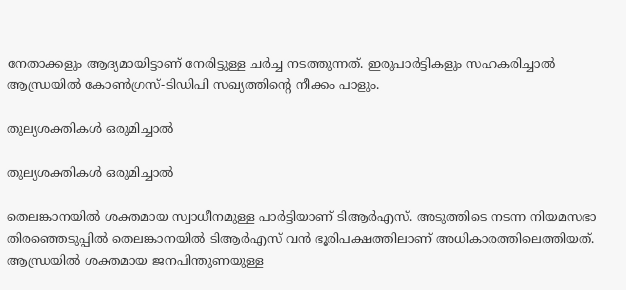നേതാക്കളും ആദ്യമായിട്ടാണ് നേരിട്ടുള്ള ചര്‍ച്ച നടത്തുന്നത്. ഇരുപാര്‍ട്ടികളും സഹകരിച്ചാല്‍ ആന്ധ്രയില്‍ കോണ്‍ഗ്രസ്-ടിഡിപി സഖ്യത്തിന്റെ നീക്കം പാളും.

തുല്യശക്തികള്‍ ഒരുമിച്ചാല്‍

തുല്യശക്തികള്‍ ഒരുമിച്ചാല്‍

തെലങ്കാനയില്‍ ശക്തമായ സ്വാധീനമുള്ള പാര്‍ട്ടിയാണ് ടിആര്‍എസ്. അടുത്തിടെ നടന്ന നിയമസഭാ തിരഞ്ഞെടുപ്പില്‍ തെലങ്കാനയില്‍ ടിആര്‍എസ് വന്‍ ഭൂരിപക്ഷത്തിലാണ് അധികാരത്തിലെത്തിയത്. ആന്ധ്രയില്‍ ശക്തമായ ജനപിന്തുണയുള്ള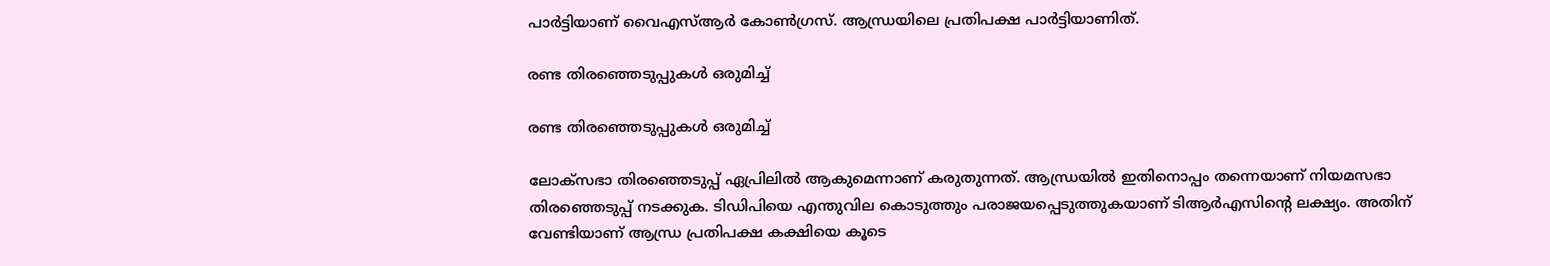പാര്‍ട്ടിയാണ് വൈഎസ്ആര്‍ കോണ്‍ഗ്രസ്. ആന്ധ്രയിലെ പ്രതിപക്ഷ പാര്‍ട്ടിയാണിത്.

രണ്ട തിരഞ്ഞെടുപ്പുകള്‍ ഒരുമിച്ച്

രണ്ട തിരഞ്ഞെടുപ്പുകള്‍ ഒരുമിച്ച്

ലോക്‌സഭാ തിരഞ്ഞെടുപ്പ് ഏപ്രിലില്‍ ആകുമെന്നാണ് കരുതുന്നത്. ആന്ധ്രയില്‍ ഇതിനൊപ്പം തന്നെയാണ് നിയമസഭാ തിരഞ്ഞെടുപ്പ് നടക്കുക. ടിഡിപിയെ എന്തുവില കൊടുത്തും പരാജയപ്പെടുത്തുകയാണ് ടിആര്‍എസിന്റെ ലക്ഷ്യം. അതിന് വേണ്ടിയാണ് ആന്ധ്ര പ്രതിപക്ഷ കക്ഷിയെ കൂടെ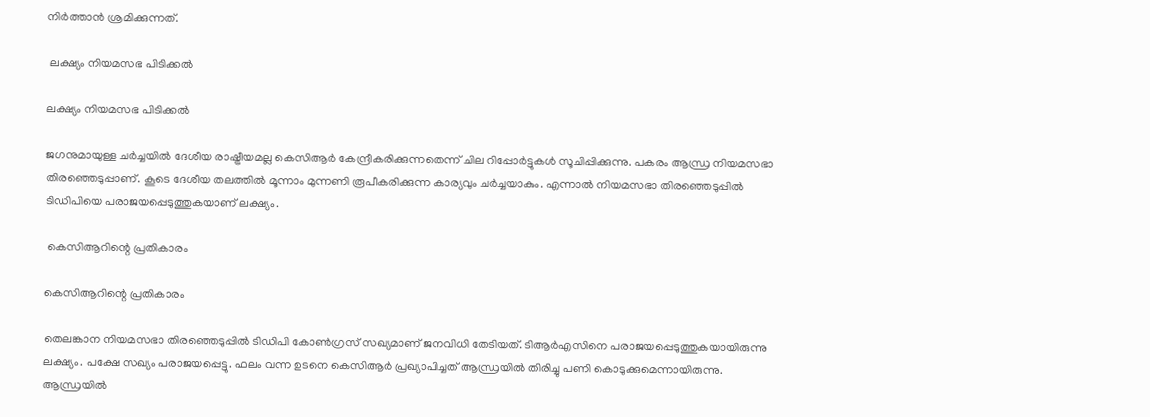നിര്‍ത്താന്‍ ശ്രമിക്കുന്നത്.

 ലക്ഷ്യം നിയമസഭ പിടിക്കല്‍

ലക്ഷ്യം നിയമസഭ പിടിക്കല്‍

ജഗനുമായുള്ള ചര്‍ച്ചയില്‍ ദേശീയ രാഷ്ട്രീയമല്ല കെസിആര്‍ കേന്ദ്രീകരിക്കുന്നതെന്ന് ചില റിപ്പോര്‍ട്ടുകള്‍ സൂചിപ്പിക്കുന്നു. പകരം ആന്ധ്ര നിയമസഭാ തിരഞ്ഞെടുപ്പാണ്. കൂടെ ദേശീയ തലത്തില്‍ മൂന്നാം മുന്നണി രൂപീകരിക്കുന്ന കാര്യവും ചര്‍ച്ചയാകും. എന്നാല്‍ നിയമസഭാ തിരഞ്ഞെടുപ്പില്‍ ടിഡിപിയെ പരാജയപ്പെടുത്തുകയാണ് ലക്ഷ്യം.

 കെസിആറിന്റെ പ്രതികാരം

കെസിആറിന്റെ പ്രതികാരം

തെലങ്കാന നിയമസഭാ തിരഞ്ഞെടുപ്പില്‍ ടിഡിപി കോണ്‍ഗ്രസ് സഖ്യമാണ് ജനവിധി തേടിയത്. ടിആര്‍എസിനെ പരാജയപ്പെടുത്തുകയായിരുന്നു ലക്ഷ്യം. പക്ഷേ സഖ്യം പരാജയപ്പെട്ടു. ഫലം വന്ന ഉടനെ കെസിആര്‍ പ്രഖ്യാപിച്ചത് ആന്ധ്രയില്‍ തിരിച്ചു പണി കൊടുക്കുമെന്നായിരുന്നു. ആന്ധ്രയില്‍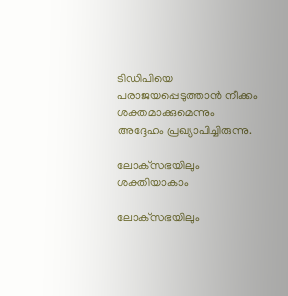ടിഡിപിയെ പരാജയപ്പെടുത്താന്‍ നീക്കം ശക്തമാക്കുമെന്നും അദ്ദേഹം പ്രഖ്യാപിച്ചിരുന്നു.

ലോക്‌സഭയിലും ശക്തിയാകാം

ലോക്‌സഭയിലും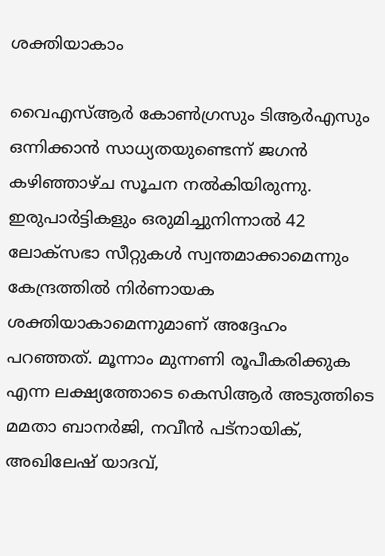ശക്തിയാകാം

വൈഎസ്ആര്‍ കോണ്‍ഗ്രസും ടിആര്‍എസും ഒന്നിക്കാന്‍ സാധ്യതയുണ്ടെന്ന് ജഗന്‍ കഴിഞ്ഞാഴ്ച സൂചന നല്‍കിയിരുന്നു. ഇരുപാര്‍ട്ടികളും ഒരുമിച്ചുനിന്നാല്‍ 42 ലോക്‌സഭാ സീറ്റുകള്‍ സ്വന്തമാക്കാമെന്നും കേന്ദ്രത്തില്‍ നിര്‍ണായക ശക്തിയാകാമെന്നുമാണ് അദ്ദേഹം പറഞ്ഞത്. മൂന്നാം മുന്നണി രൂപീകരിക്കുക എന്ന ലക്ഷ്യത്തോടെ കെസിആര്‍ അടുത്തിടെ മമതാ ബാനര്‍ജി, നവീന്‍ പട്‌നായിക്, അഖിലേഷ് യാദവ്,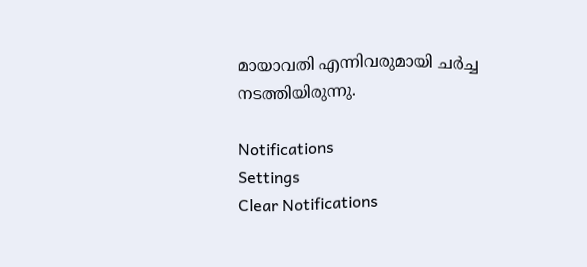മായാവതി എന്നിവരുമായി ചര്‍ച്ച നടത്തിയിരുന്നു.

Notifications
Settings
Clear Notifications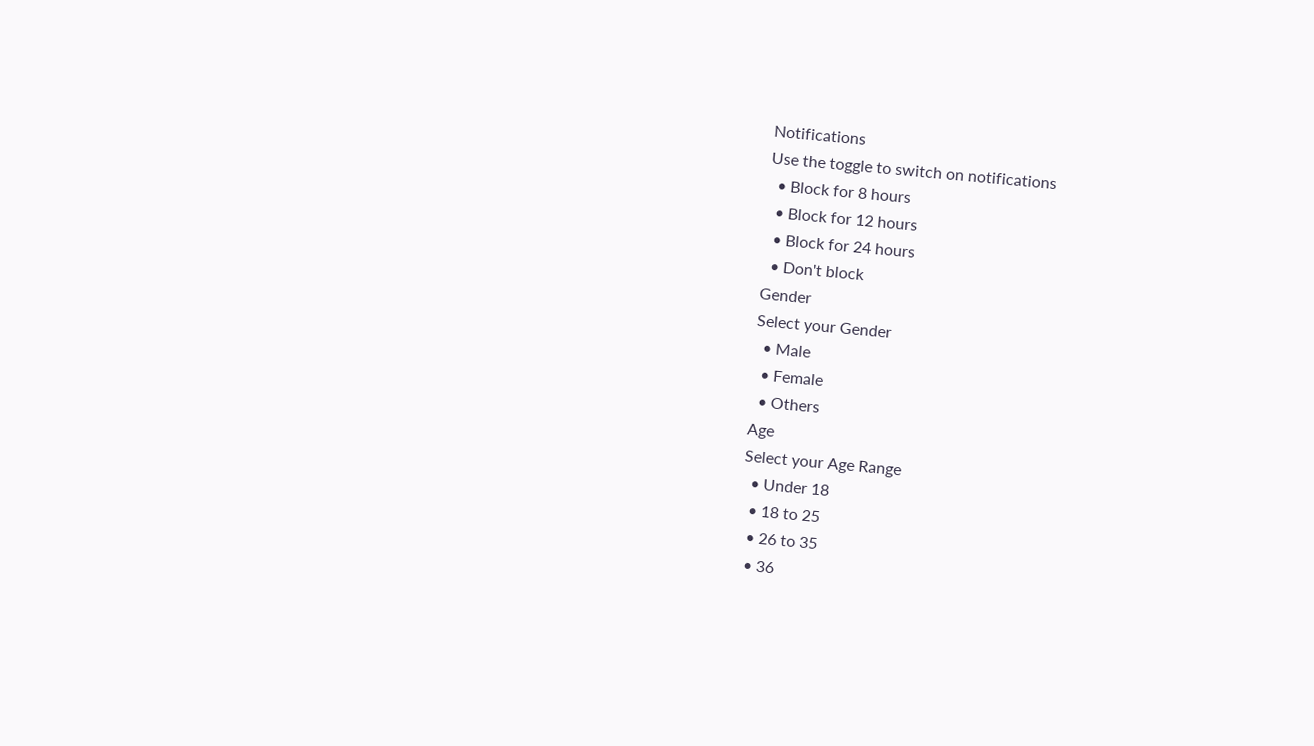Notifications
Use the toggle to switch on notifications
  • Block for 8 hours
  • Block for 12 hours
  • Block for 24 hours
  • Don't block
Gender
Select your Gender
  • Male
  • Female
  • Others
Age
Select your Age Range
  • Under 18
  • 18 to 25
  • 26 to 35
  • 36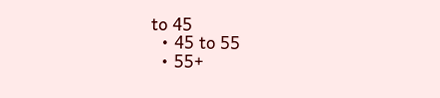to 45
  • 45 to 55
  • 55+